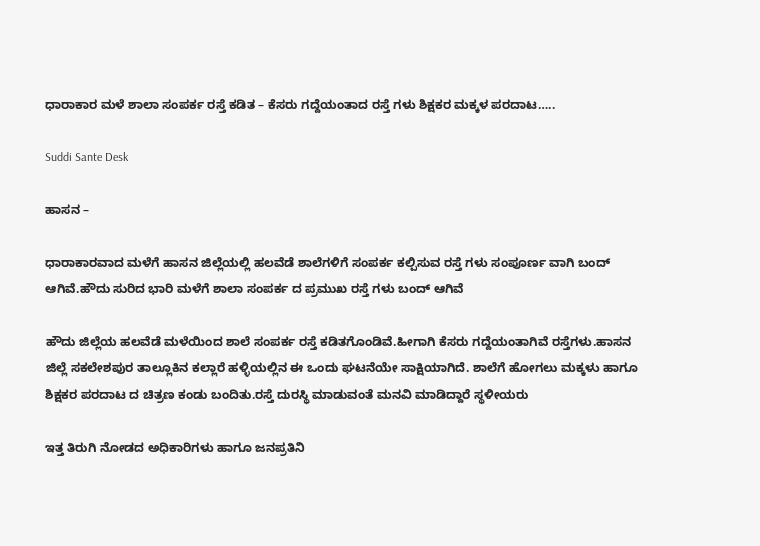ಧಾರಾಕಾರ ಮಳೆ ಶಾಲಾ ಸಂಪರ್ಕ ರಸ್ತೆ ಕಡಿತ – ಕೆಸರು ಗದ್ದೆಯಂತಾದ ರಸ್ತೆ ಗಳು ಶಿಕ್ಷಕರ ಮಕ್ಕಳ ಪರದಾಟ…..

Suddi Sante Desk

ಹಾಸನ –

ಧಾರಾಕಾರವಾದ ಮಳೆಗೆ ಹಾಸನ ಜಿಲ್ಲೆಯಲ್ಲಿ ಹಲವೆಡೆ ಶಾಲೆಗಳಿಗೆ ಸಂಪರ್ಕ ಕಲ್ಪಿಸುವ ರಸ್ತೆ ಗಳು ಸಂಪೂರ್ಣ ವಾಗಿ ಬಂದ್ ಆಗಿವೆ.ಹೌದು ಸುರಿದ ಭಾರಿ ಮಳೆಗೆ ಶಾಲಾ ಸಂಪರ್ಕ ದ ಪ್ರಮುಖ ರಸ್ತೆ ಗಳು ಬಂದ್ ಆಗಿವೆ

ಹೌದು ಜಿಲ್ಲೆಯ ಹಲವೆಡೆ ಮಳೆಯಿಂದ ಶಾಲೆ ಸಂಪರ್ಕ ರಸ್ತೆ ಕಡಿತಗೊಂಡಿವೆ.ಹೀಗಾಗಿ ಕೆಸರು ಗದ್ದೆಯಂತಾಗಿವೆ ರಸ್ತೆಗಳು.ಹಾಸನ ಜಿಲ್ಲೆ ಸಕಲೇಶಪುರ ತಾಲ್ಲೂಕಿನ ಕಲ್ಲಾರೆ ಹಳ್ಳಿಯಲ್ಲಿನ ಈ ಒಂದು ಘಟನೆಯೇ ಸಾಕ್ಷಿಯಾಗಿದೆ. ಶಾಲೆಗೆ ಹೋಗಲು ಮಕ್ಕಳು ಹಾಗೂ ಶಿಕ್ಷಕರ ಪರದಾಟ ದ ಚಿತ್ರಣ ಕಂಡು ಬಂದಿತು.ರಸ್ತೆ ದುರಸ್ಥಿ ಮಾಡುವಂತೆ ಮನವಿ ಮಾಡಿದ್ದಾರೆ‌ ಸ್ಥಳೀಯರು

ಇತ್ತ ತಿರುಗಿ ನೋಡದ ಅಧಿಕಾರಿಗಳು ಹಾಗೂ ಜನಪ್ರತಿನಿ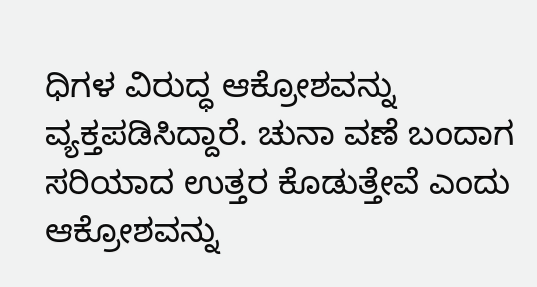ಧಿಗಳ ವಿರುದ್ಧ ಆಕ್ರೋಶವನ್ನು ವ್ಯಕ್ತಪಡಿಸಿದ್ದಾರೆ. ಚುನಾ ವಣೆ ಬಂದಾಗ ಸರಿಯಾದ ಉತ್ತರ ಕೊಡುತ್ತೇವೆ ಎಂದು ಆಕ್ರೋಶವನ್ನು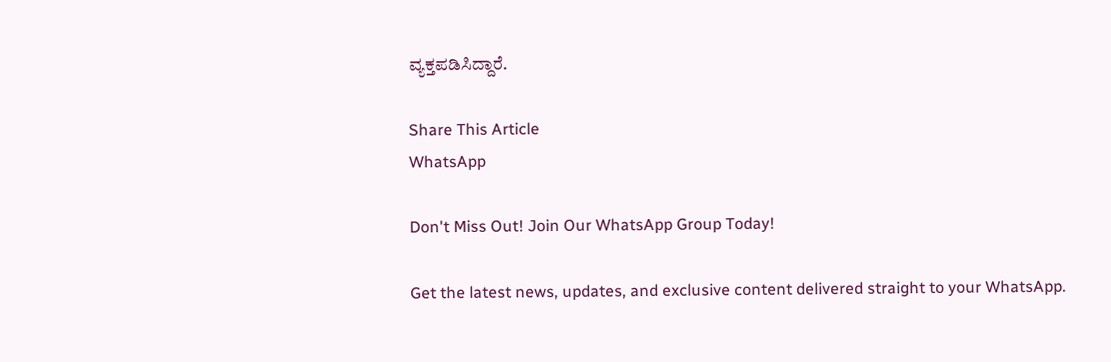ವ್ಯಕ್ತಪಡಿಸಿದ್ದಾರೆ.

Share This Article
WhatsApp

Don't Miss Out! Join Our WhatsApp Group Today!

Get the latest news, updates, and exclusive content delivered straight to your WhatsApp.